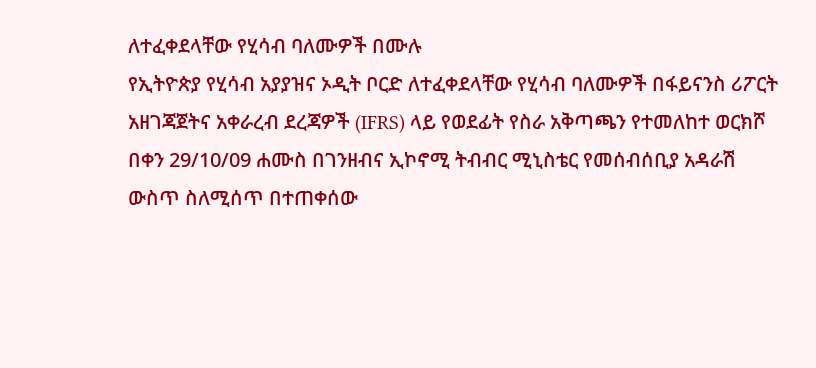ለተፈቀደላቸው የሂሳብ ባለሙዎች በሙሉ
የኢትዮጵያ የሂሳብ አያያዝና ኦዲት ቦርድ ለተፈቀደላቸው የሂሳብ ባለሙዎች በፋይናንስ ሪፖርት አዘገጃጀትና አቀራረብ ደረጃዎች (IFRS) ላይ የወደፊት የስራ አቅጣጫን የተመለከተ ወርክሾ በቀን 29/10/09 ሐሙስ በገንዘብና ኢኮኖሚ ትብብር ሚኒስቴር የመሰብሰቢያ አዳራሽ ውስጥ ስለሚሰጥ በተጠቀሰው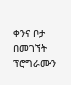ቀንና ቦታ በመገኘት ፕሮግራሙን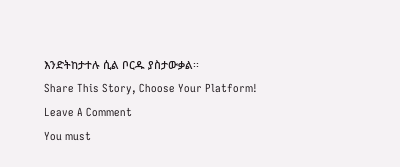እንድትከታተሉ ሲል ቦርዱ ያስታውቃል፡፡
Share This Story, Choose Your Platform!
Leave A Comment
You must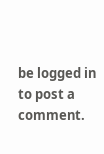be logged in to post a comment.